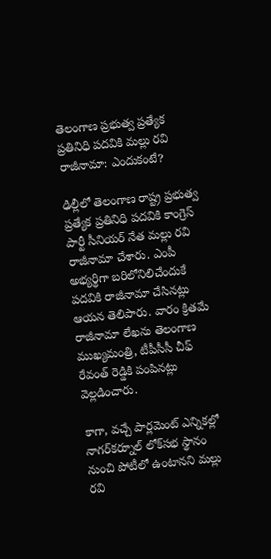తెలంగాణ ప్రభుత్వ ప్రత్యేక ప్రతినిధి పదవికి మల్లు రవి రాజీనామా: ఎందుకంటే?

ఢిల్లీలో తెలంగాణ రాష్ట్ర ప్రభుత్వ ప్రత్యేక ప్రతినిధి పదవికి కాంగ్రెస్ పార్టీ సీనియర్ నేత మల్లు రవి రాజీనామా చేశారు. ఎంపీ అభ్యర్థిగా బరిలోనిలిచేందుకే పదవికి రాజీనామా చేసినట్లు ఆయన తెలిపారు. వారం క్రితమే రాజీనామా లేఖను తెలంగాణ ముఖ్యమంత్రి, టీపీసీసీ చీఫ్ రేవంత్ రెడ్డికి పంపినట్లు వెల్లడించారు.

కాగా, వచ్చే పార్లమెంట్ ఎన్నికల్లో నాగర్‌కర్నూల్‌ లోక్‌సభ స్థానం నుంచి పోటీలో ఉంటానని మల్లు రవి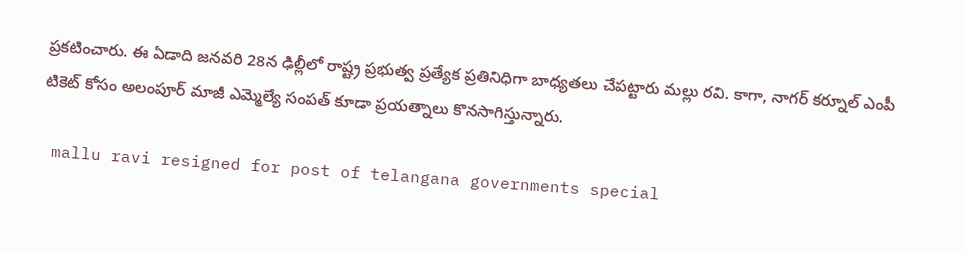ప్రకటించారు. ఈ ఏడాది జనవరి 28న ఢిల్లీలో రాష్ట్ర ప్రభుత్వ ప్రత్యేక ప్రతినిధిగా బాధ్యతలు చేపట్టారు మల్లు రవి. కాగా, నాగర్ కర్నూల్ ఎంపీ టికెట్ కోసం అలంపూర్ మాజీ ఎమ్మెల్యే సంపత్ కూడా ప్రయత్నాలు కొనసాగిస్తున్నారు.

 mallu ravi resigned for post of telangana governments special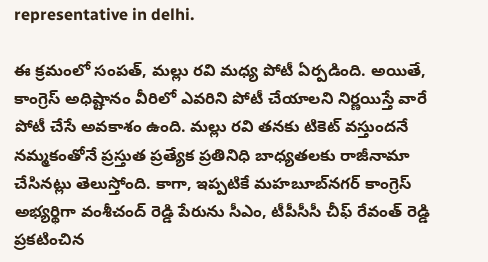representative in delhi.

ఈ క్రమంలో సంపత్, మల్లు రవి మధ్య పోటీ ఏర్పడింది. అయితే, కాంగ్రెస్ అధిష్టానం వీరిలో ఎవరిని పోటీ చేయాలని నిర్ణయిస్తే వారే పోటీ చేసే అవకాశం ఉంది. మల్లు రవి తనకు టికెట్ వస్తుందనే నమ్మకంతోనే ప్రస్తుత ప్రత్యేక ప్రతినిధి బాధ్యతలకు రాజీనామా చేసినట్లు తెలుస్తోంది. కాగా, ఇప్పటికే మహబూబ్‌నగర్ కాంగ్రెస్ అభ్యర్థిగా వంశీచంద్ రెడ్డి పేరును సీఎం, టీపీసీసీ చీఫ్ రేవంత్ రెడ్డి ప్రకటించిన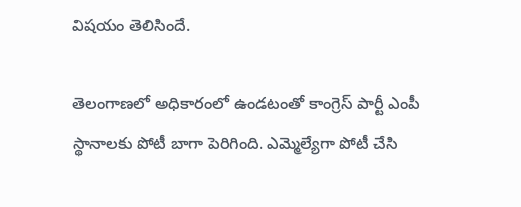విషయం తెలిసిందే.

తెలంగాణలో అధికారంలో ఉండటంతో కాంగ్రెస్ పార్టీ ఎంపీ స్థానాలకు పోటీ బాగా పెరిగింది. ఎమ్మెల్యేగా పోటీ చేసి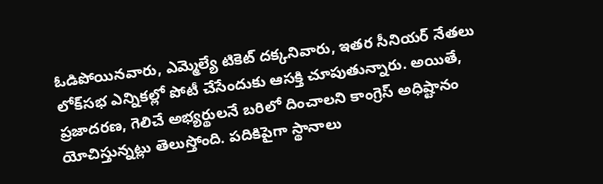ఓడిపోయినవారు, ఎమ్మెల్యే టికెట్ దక్కనివారు, ఇతర సీనియర్ నేతలు లోక్‌సభ ఎన్నికల్లో పోటీ చేసేందుకు ఆసక్తి చూపుతున్నారు. అయితే, ప్రజాదరణ, గెలిచే అభ్యర్థులనే బరిలో దించాలని కాంగ్రెస్ అధిష్టానం యోచిస్తున్నట్లు తెలుస్తోంది. పదికిపైగా స్థానాలు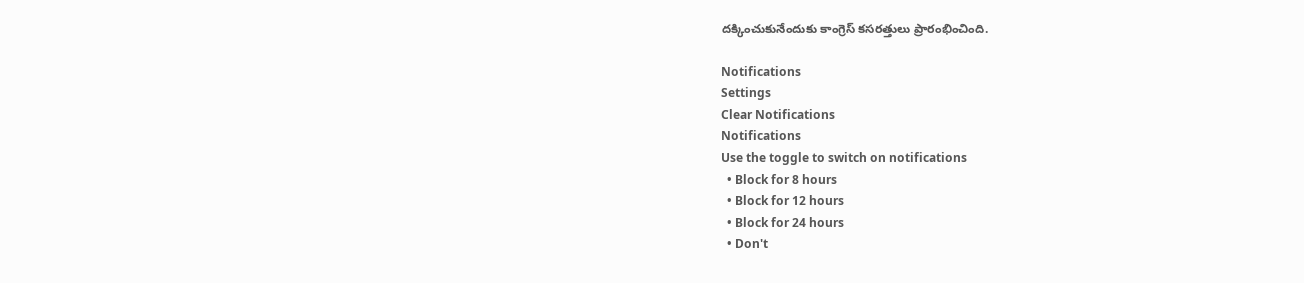దక్కించుకునేందుకు కాంగ్రెస్ కసరత్తులు ప్రారంభించింది.

Notifications
Settings
Clear Notifications
Notifications
Use the toggle to switch on notifications
  • Block for 8 hours
  • Block for 12 hours
  • Block for 24 hours
  • Don't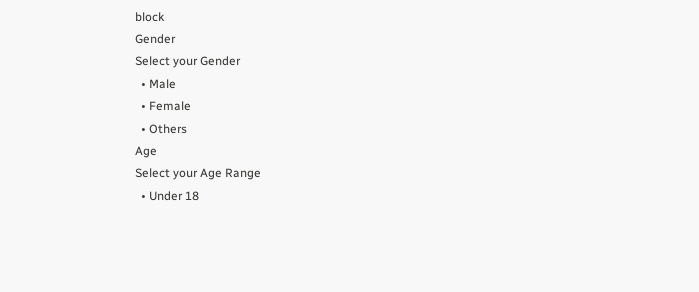block
Gender
Select your Gender
  • Male
  • Female
  • Others
Age
Select your Age Range
  • Under 18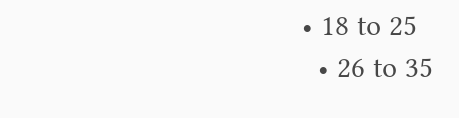• 18 to 25
  • 26 to 35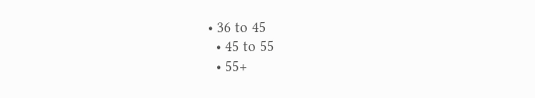• 36 to 45
  • 45 to 55
  • 55+